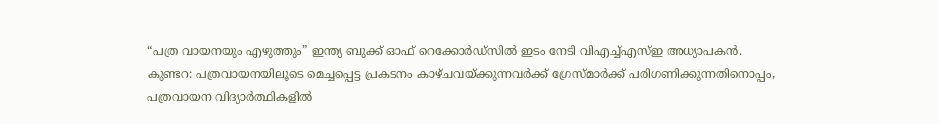“പത്ര വായനയും എഴുത്തും” ഇന്ത്യ ബുക്ക് ഓഫ് റെക്കോർഡ്സിൽ ഇടം നേടി വിഎച്ച്എസ്ഇ അധ്യാപകൻ.
കുണ്ടറ: പത്രവായനയിലൂടെ മെച്ചപ്പെട്ട പ്രകടനം കാഴ്ചവയ്ക്കുന്നവർക്ക് ഗ്രേസ്മാർക്ക് പരിഗണിക്കുന്നതിനൊപ്പം, പത്രവായന വിദ്യാർത്ഥികളിൽ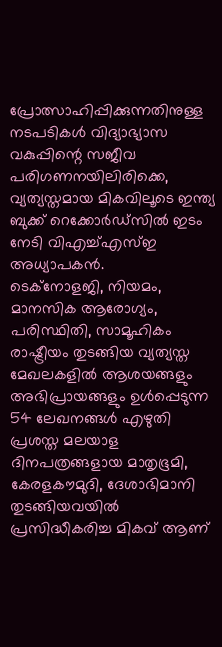പ്രോത്സാഹിപ്പിക്കുന്നതിനുള്ള നടപടികൾ വിദ്യാഭ്യാസ വകുപ്പിന്റെ സജീവ പരിഗണനയിലിരിക്കെ, വ്യത്യസ്തമായ മികവിലൂടെ ഇന്ത്യ ബുക്ക് റെക്കോർഡ്സിൽ ഇടം നേടി വിഎച്ച്എസ്ഇ അധ്യാപകൻ.
ടെക്നോളജി, നിയമം, മാനസിക ആരോഗ്യം, പരിസ്ഥിതി, സാമൂഹികം രാഷ്ട്രീയം തുടങ്ങിയ വ്യത്യസ്ത മേഖലകളിൽ ആശയങ്ങളും അഭിപ്രായങ്ങളും ഉൾപ്പെടുന്ന 54 ലേഖനങ്ങൾ എഴുതി പ്രശസ്ത മലയാള ദിനപത്രങ്ങളായ മാതൃഭൂമി, കേരളകൗമുദി, ദേശാഭിമാനി തുടങ്ങിയവയിൽ പ്രസിദ്ധീകരിച്ച മികവ് ആണ്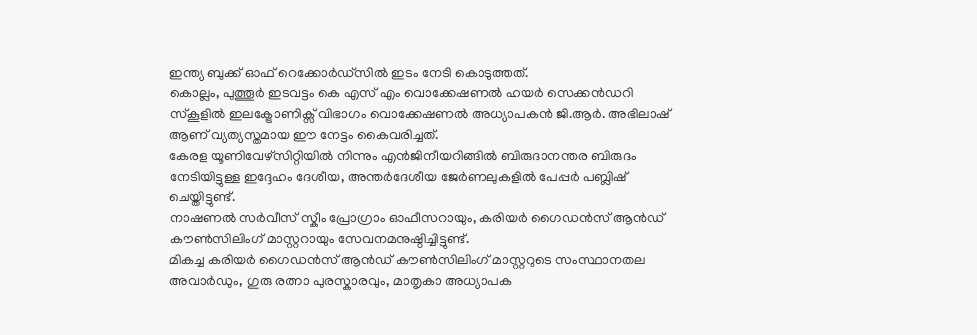ഇന്ത്യ ബുക്ക് ഓഫ് റെക്കോർഡ്സിൽ ഇടം നേടി കൊടുത്തത്.
കൊല്ലം, പുത്തൂർ ഇടവട്ടം കെ എസ് എം വൊക്കേഷണൽ ഹയർ സെക്കൻഡറി സ്കൂളിൽ ഇലക്ട്രോണിക്സ് വിഭാഗം വൊക്കേഷണൽ അധ്യാപകൻ ജി.ആർ. അഭിലാഷ് ആണ് വ്യത്യസ്തമായ ഈ നേട്ടം കൈവരിച്ചത്.
കേരള യൂണിവേഴ്സിറ്റിയിൽ നിന്നും എൻജിനീയറിങ്ങിൽ ബിരുദാനന്തര ബിരുദം നേടിയിട്ടുള്ള ഇദ്ദേഹം ദേശീയ, അന്തർദേശീയ ജേർണലുകളിൽ പേപ്പർ പബ്ലിഷ് ചെയ്തിട്ടുണ്ട്.
നാഷണൽ സർവീസ് സ്കീം പ്രോഗ്രാം ഓഫീസറായും, കരിയർ ഗൈഡൻസ് ആൻഡ് കൗൺസിലിംഗ് മാസ്റ്ററായും സേവനമനുഷ്ഠിച്ചിട്ടുണ്ട്.
മികച്ച കരിയർ ഗൈഡൻസ് ആൻഡ് കൗൺസിലിംഗ് മാസ്റ്ററുടെ സംസ്ഥാനതല അവാർഡും, ഗുരു രത്നാ പുരസ്കാരവും, മാതൃകാ അധ്യാപക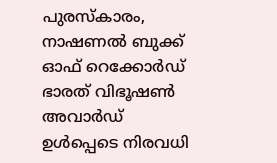പുരസ്കാരം, നാഷണൽ ബുക്ക് ഓഫ് റെക്കോർഡ് ഭാരത് വിഭൂഷൺ അവാർഡ് ഉൾപ്പെടെ നിരവധി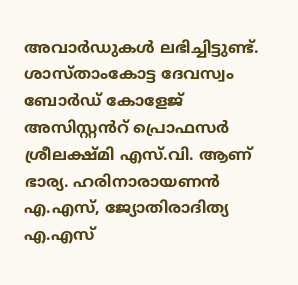അവാർഡുകൾ ലഭിച്ചിട്ടുണ്ട്.
ശാസ്താംകോട്ട ദേവസ്വം ബോർഡ് കോളേജ് അസിസ്റ്റൻറ് പ്രൊഫസർ ശ്രീലക്ഷ്മി എസ്.വി. ആണ് ഭാര്യ. ഹരിനാരായണൻ എ.എസ്, ജ്യോതിരാദിത്യ എ.എസ്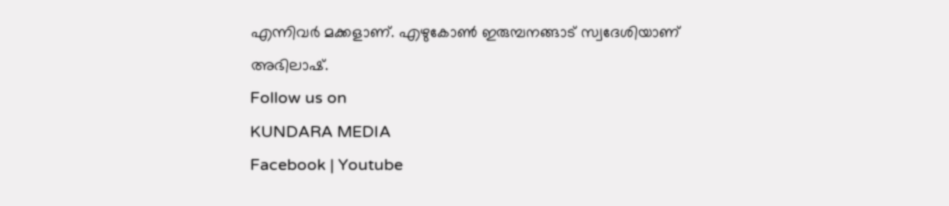എന്നിവർ മക്കളാണ്. എഴുകോൺ ഇരുമ്പനങ്ങാട് സ്വദേശിയാണ് അഭിലാഷ്.
Follow us on
KUNDARA MEDIA
Facebook | Youtube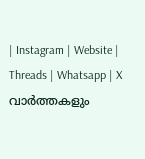| Instagram | Website | Threads | Whatsapp | X
വാർത്തകളും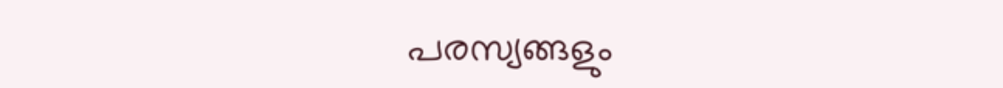പരസ്യങ്ങളും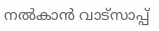നൽകാൻ വാട്സാപ്പ്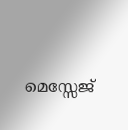മെസ്സേജ്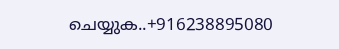ചെയ്യുക..+916238895080